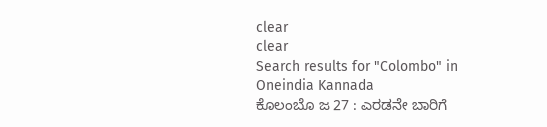clear
clear
Search results for "Colombo" in Oneindia Kannada
ಕೊಲಂಬೊ ಜ 27 : ಎರಡನೇ ಬಾರಿಗೆ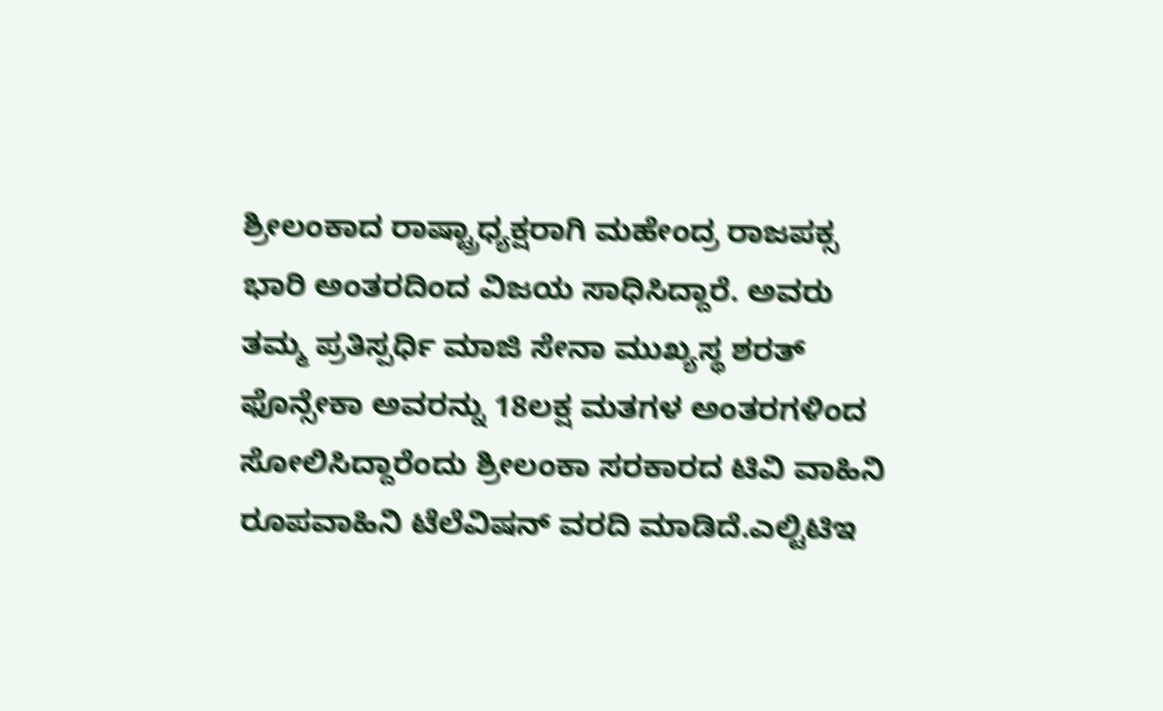ಶ್ರೀಲಂಕಾದ ರಾಷ್ಟ್ರಾಧ್ಯಕ್ಷರಾಗಿ ಮಹೇಂದ್ರ ರಾಜಪಕ್ಸ ಭಾರಿ ಅಂತರದಿಂದ ವಿಜಯ ಸಾಧಿಸಿದ್ದಾರೆ. ಅವರು ತಮ್ಮ ಪ್ರತಿಸ್ಪರ್ಧಿ ಮಾಜಿ ಸೇನಾ ಮುಖ್ಯಸ್ಥ ಶರತ್ ಫೊನ್ಸೇಕಾ ಅವರನ್ನು 18ಲಕ್ಷ ಮತಗಳ ಅಂತರಗಳಿಂದ ಸೋಲಿಸಿದ್ದಾರೆಂದು ಶ್ರೀಲಂಕಾ ಸರಕಾರದ ಟಿವಿ ವಾಹಿನಿ ರೂಪವಾಹಿನಿ ಟೆಲೆವಿಷನ್ ವರದಿ ಮಾಡಿದೆ.ಎಲ್ಟಿಟಿಇ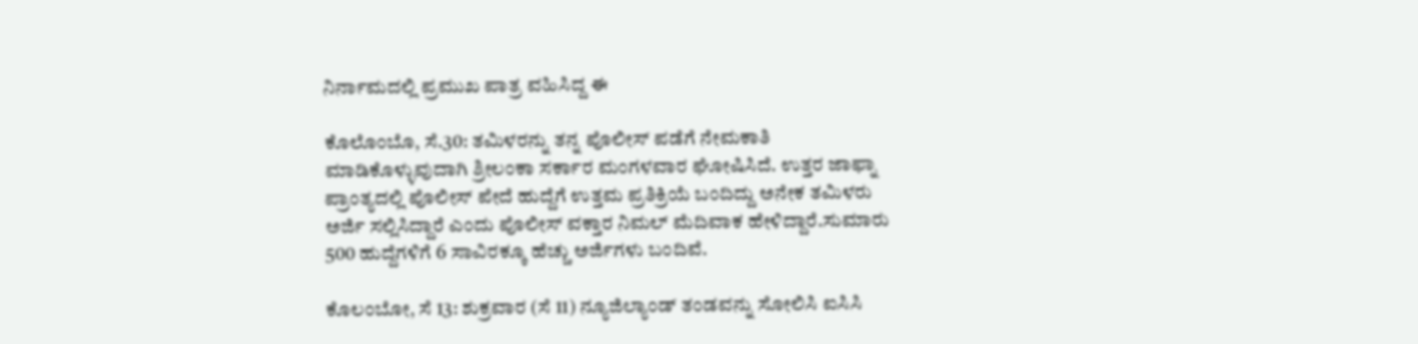ನಿರ್ನಾಮದಲ್ಲಿ ಪ್ರಮುಖ ಪಾತ್ರ ವಹಿಸಿದ್ದ ಈ

ಕೊಲೊಂಬೊ, ಸೆ.30: ತಮಿಳರನ್ನು ತನ್ನ ಪೊಲೀಸ್ ಪಡೆಗೆ ನೇಮಕಾತಿ ಮಾಡಿಕೊಳ್ಳುವುದಾಗಿ ಶ್ರೀಲಂಕಾ ಸರ್ಕಾರ ಮಂಗಳವಾರ ಘೋಷಿಸಿದೆ. ಉತ್ತರ ಜಾಫ್ನಾ ಪ್ರಾಂತ್ಯದಲ್ಲಿ ಪೊಲೀಸ್ ಪೇದೆ ಹುದ್ದೆಗೆ ಉತ್ತಮ ಪ್ರತಿಕ್ರಿಯೆ ಬಂದಿದ್ದು ಅನೇಕ ತಮಿಳರು ಅರ್ಜಿ ಸಲ್ಲಿಸಿದ್ದಾರೆ ಎಂದು ಪೊಲೀಸ್ ವಕ್ತಾರ ನಿಮಲ್ ಮೆದಿವಾಕ ಹೇಳಿದ್ದಾರೆ.ಸುಮಾರು 500 ಹುದ್ದೆಗಳಿಗೆ 6 ಸಾವಿರಕ್ಕೂ ಹೆಚ್ಚು ಅರ್ಜಿಗಳು ಬಂದಿವೆ.

ಕೊಲಂಬೋ, ಸೆ 13: ಶುಕ್ರವಾರ (ಸೆ 11) ನ್ಯೂಜಿಲ್ಯಾಂಡ್ ತಂಡವನ್ನು ಸೋಲಿಸಿ ಐಸಿಸಿ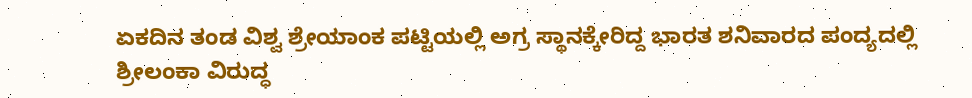ಏಕದಿನ ತಂಡ ವಿಶ್ವ ಶ್ರೇಯಾಂಕ ಪಟ್ಟಿಯಲ್ಲಿ ಅಗ್ರ ಸ್ಥಾನಕ್ಕೇರಿದ್ದ ಭಾರತ ಶನಿವಾರದ ಪಂದ್ಯದಲ್ಲಿ ಶ್ರೀಲಂಕಾ ವಿರುದ್ಧ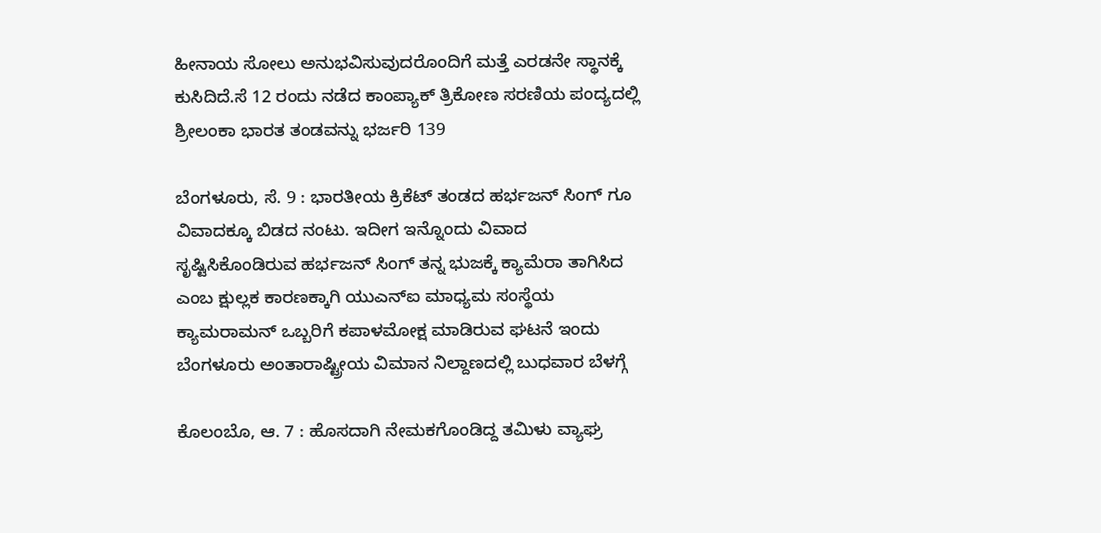ಹೀನಾಯ ಸೋಲು ಅನುಭವಿಸುವುದರೊಂದಿಗೆ ಮತ್ತೆ ಎರಡನೇ ಸ್ಥಾನಕ್ಕೆ ಕುಸಿದಿದೆ.ಸೆ 12 ರಂದು ನಡೆದ ಕಾಂಪ್ಯಾಕ್ ತ್ರಿಕೋಣ ಸರಣಿಯ ಪಂದ್ಯದಲ್ಲಿ ಶ್ರೀಲಂಕಾ ಭಾರತ ತಂಡವನ್ನು ಭರ್ಜರಿ 139

ಬೆಂಗಳೂರು, ಸೆ. 9 : ಭಾರತೀಯ ಕ್ರಿಕೆಟ್ ತಂಡದ ಹರ್ಭಜನ್ ಸಿಂಗ್ ಗೂ ವಿವಾದಕ್ಕೂ ಬಿಡದ ನಂಟು. ಇದೀಗ ಇನ್ನೊಂದು ವಿವಾದ ಸೃಷ್ಟಿಸಿಕೊಂಡಿರುವ ಹರ್ಭಜನ್ ಸಿಂಗ್ ತನ್ನ ಭುಜಕ್ಕೆ ಕ್ಯಾಮೆರಾ ತಾಗಿಸಿದ ಎಂಬ ಕ್ಷುಲ್ಲಕ ಕಾರಣಕ್ಕಾಗಿ ಯುಎನ್ಐ ಮಾಧ್ಯಮ ಸಂಸ್ಥೆಯ ಕ್ಯಾಮರಾಮನ್ ಒಬ್ಬರಿಗೆ ಕಪಾಳಮೋಕ್ಷ ಮಾಡಿರುವ ಘಟನೆ ಇಂದು ಬೆಂಗಳೂರು ಅಂತಾರಾಷ್ಟ್ರೀಯ ವಿಮಾನ ನಿಲ್ದಾಣದಲ್ಲಿ ಬುಧವಾರ ಬೆಳಗ್ಗೆ

ಕೊಲಂಬೊ, ಆ. 7 : ಹೊಸದಾಗಿ ನೇಮಕಗೊಂಡಿದ್ದ ತಮಿಳು ವ್ಯಾಘ್ರ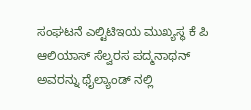ಸಂಘಟನೆ ಎಲ್ಟಿಟಿಇಯ ಮುಖ್ಯಸ್ಥ ಕೆ ಪಿ ಆಲಿಯಾಸ್ ಸೆಲ್ವರಸ ಪದ್ಮನಾಥನ್ ಅವರನ್ನು ಥೈಲ್ಯಾಂಡ್ ನಲ್ಲಿ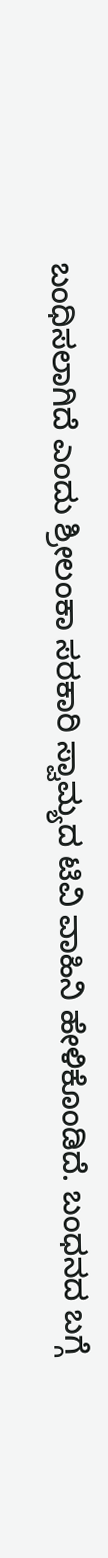ಬಂಧಿಸಲಾಗಿದೆ ಎಂದು ಶ್ರೀಲಂಕಾ ಸರಕಾರಿ ಸ್ವಾಮ್ಯದ ಟಿವಿ ವಾಹಿನಿ ಹೇಳಿಕೊಂಡಿದೆ. ಬಂಧನದ ಬಗ್ಗೆ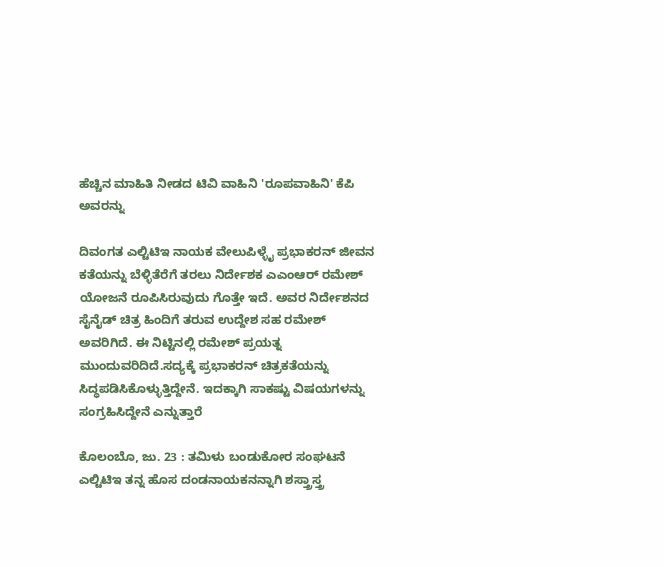ಹೆಚ್ಚಿನ ಮಾಹಿತಿ ನೀಡದ ಟಿವಿ ವಾಹಿನಿ 'ರೂಪವಾಹಿನಿ' ಕೆಪಿ ಅವರನ್ನು

ದಿವಂಗತ ಎಲ್ಟಿಟಿಇ ನಾಯಕ ವೇಲುಪಿಳ್ಳೈ ಪ್ರಭಾಕರನ್ ಜೀವನ ಕತೆಯನ್ನು ಬೆಳ್ಳಿತೆರೆಗೆ ತರಲು ನಿರ್ದೇಶಕ ಎಎಂಆರ್ ರಮೇಶ್ ಯೋಜನೆ ರೂಪಿಸಿರುವುದು ಗೊತ್ತೇ ಇದೆ. ಅವರ ನಿರ್ದೇಶನದ ಸೈನೈಡ್ ಚಿತ್ರ ಹಿಂದಿಗೆ ತರುವ ಉದ್ದೇಶ ಸಹ ರಮೇಶ್ ಅವರಿಗಿದೆ. ಈ ನಿಟ್ಟಿನಲ್ಲಿ ರಮೇಶ್ ಪ್ರಯತ್ನ ಮುಂದುವರಿದಿದೆ.ಸದ್ಯಕ್ಕೆ ಪ್ರಭಾಕರನ್ ಚಿತ್ರಕತೆಯನ್ನು ಸಿದ್ಧಪಡಿಸಿಕೊಳ್ಳುತ್ತಿದ್ದೇನೆ. ಇದಕ್ಕಾಗಿ ಸಾಕಷ್ಟು ವಿಷಯಗಳನ್ನು ಸಂಗ್ರಹಿಸಿದ್ದೇನೆ ಎನ್ನುತ್ತಾರೆ

ಕೊಲಂಬೊ, ಜು. 23 : ತಮಿಳು ಬಂಡುಕೋರ ಸಂಘಟನೆ ಎಲ್ಟಿಟಿಇ ತನ್ನ ಹೊಸ ದಂಡನಾಯಕನನ್ನಾಗಿ ಶಸ್ತ್ರಾಸ್ತ್ರ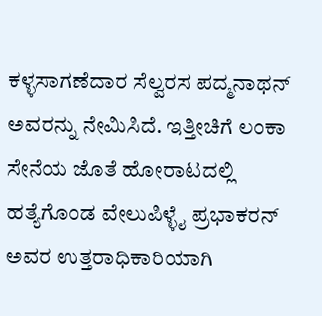ಕಳ್ಳಸಾಗಣೆದಾರ ಸೆಲ್ವರಸ ಪದ್ಮನಾಥನ್ ಅವರನ್ನು ನೇಮಿಸಿದೆ. ಇತ್ತೀಚಿಗೆ ಲಂಕಾ ಸೇನೆಯ ಜೊತೆ ಹೋರಾಟದಲ್ಲಿ ಹತ್ಯೆಗೊಂಡ ವೇಲುಪಿಳ್ಳೈ ಪ್ರಭಾಕರನ್ ಅವರ ಉತ್ತರಾಧಿಕಾರಿಯಾಗಿ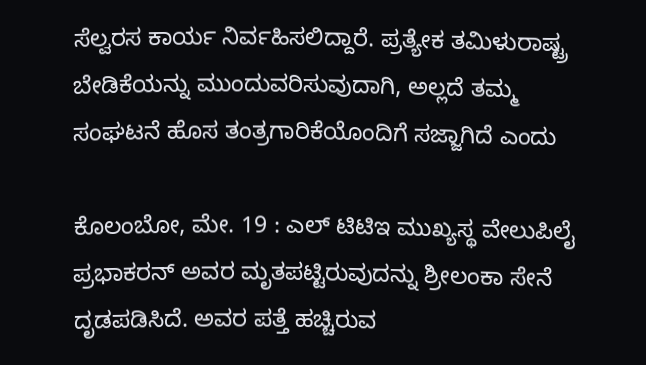ಸೆಲ್ವರಸ ಕಾರ್ಯ ನಿರ್ವಹಿಸಲಿದ್ದಾರೆ. ಪ್ರತ್ಯೇಕ ತಮಿಳುರಾಷ್ಟ್ರ ಬೇಡಿಕೆಯನ್ನು ಮುಂದುವರಿಸುವುದಾಗಿ, ಅಲ್ಲದೆ ತಮ್ಮ ಸಂಘಟನೆ ಹೊಸ ತಂತ್ರಗಾರಿಕೆಯೊಂದಿಗೆ ಸಜ್ಜಾಗಿದೆ ಎಂದು

ಕೊಲಂಬೋ, ಮೇ. 19 : ಎಲ್ ಟಿಟಿಇ ಮುಖ್ಯಸ್ಥ ವೇಲುಪಿಲೈ ಪ್ರಭಾಕರನ್ ಅವರ ಮೃತಪಟ್ಟಿರುವುದನ್ನು ಶ್ರೀಲಂಕಾ ಸೇನೆ ದೃಡಪಡಿಸಿದೆ. ಅವರ ಪತ್ತೆ ಹಚ್ಚಿರುವ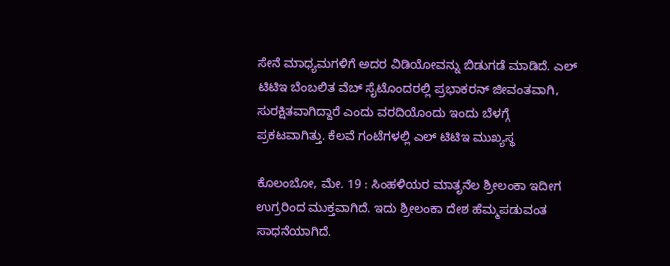ಸೇನೆ ಮಾಧ್ಯಮಗಳಿಗೆ ಅದರ ವಿಡಿಯೋವನ್ನು ಬಿಡುಗಡೆ ಮಾಡಿದೆ. ಎಲ್ ಟಿಟಿಇ ಬೆಂಬಲಿತ ವೆಬ್ ಸೈಟೊಂದರಲ್ಲಿ ಪ್ರಭಾಕರನ್ ಜೀವಂತವಾಗಿ, ಸುರಕ್ಷಿತವಾಗಿದ್ದಾರೆ ಎಂದು ವರದಿಯೊಂದು ಇಂದು ಬೆಳಗ್ಗೆ ಪ್ರಕಟವಾಗಿತ್ತು. ಕೆಲವೆ ಗಂಟೆಗಳಲ್ಲಿ ಎಲ್ ಟಿಟಿಇ ಮುಖ್ಯಸ್ಥ

ಕೊಲಂಬೋ, ಮೇ. 19 : ಸಿಂಹಳಿಯರ ಮಾತೃನೆಲ ಶ್ರೀಲಂಕಾ ಇದೀಗ ಉಗ್ರರಿಂದ ಮುಕ್ತವಾಗಿದೆ. ಇದು ಶ್ರೀಲಂಕಾ ದೇಶ ಹೆಮ್ಮಪಡುವಂತ ಸಾಧನೆಯಾಗಿದೆ.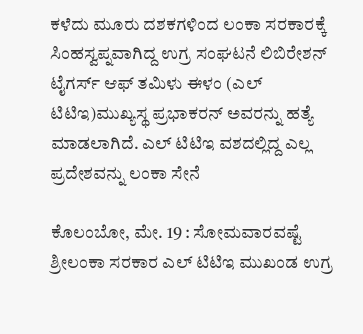ಕಳೆದು ಮೂರು ದಶಕಗಳಿಂದ ಲಂಕಾ ಸರಕಾರಕ್ಕೆ ಸಿಂಹಸ್ವಪ್ನವಾಗಿದ್ದ ಉಗ್ರ ಸಂಘಟನೆ ಲಿಬಿರೇಶನ್ ಟೈಗರ್ಸ್ ಆಫ್ ತಮಿಳು ಈಳಂ (ಎಲ್ ಟಿಟಿಇ)ಮುಖ್ಯಸ್ಥ ಪ್ರಭಾಕರನ್ ಅವರನ್ನು ಹತ್ಯೆ ಮಾಡಲಾಗಿದೆ. ಎಲ್ ಟಿಟಿಇ ವಶದಲ್ಲಿದ್ದ ಎಲ್ಲ ಪ್ರದೇಶವನ್ನು ಲಂಕಾ ಸೇನೆ

ಕೊಲಂಬೋ, ಮೇ. 19 : ಸೋಮವಾರವಷ್ಟೆ ಶ್ರೀಲಂಕಾ ಸರಕಾರ ಎಲ್ ಟಿಟಿಇ ಮುಖಂಡ ಉಗ್ರ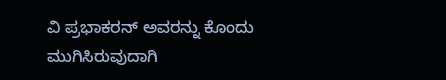ವಿ ಪ್ರಭಾಕರನ್ ಅವರನ್ನು ಕೊಂದು ಮುಗಿಸಿರುವುದಾಗಿ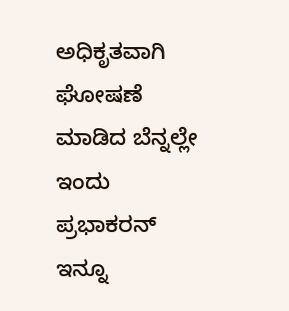ಅಧಿಕೃತವಾಗಿ ಘೋಷಣೆ ಮಾಡಿದ ಬೆನ್ನಲ್ಲೇ ಇಂದು ಪ್ರಭಾಕರನ್ ಇನ್ನೂ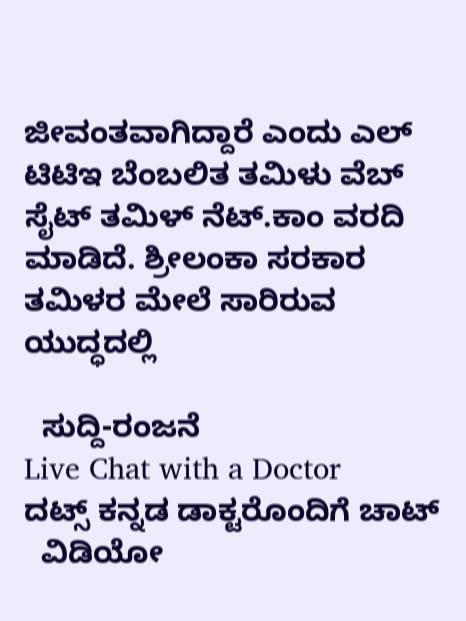ಜೀವಂತವಾಗಿದ್ದಾರೆ ಎಂದು ಎಲ್ ಟಿಟಿಇ ಬೆಂಬಲಿತ ತಮಿಳು ವೆಬ್ ಸೈಟ್ ತಮಿಳ್ ನೆಟ್.ಕಾಂ ವರದಿ ಮಾಡಿದೆ. ಶ್ರೀಲಂಕಾ ಸರಕಾರ ತಮಿಳರ ಮೇಲೆ ಸಾರಿರುವ ಯುದ್ಧದಲ್ಲಿ

  ಸುದ್ದಿ-ರಂಜನೆ
Live Chat with a Doctor
ದಟ್ಸ್ ಕನ್ನಡ ಡಾಕ್ಟರೊಂದಿಗೆ ಚಾಟ್
  ವಿಡಿಯೋ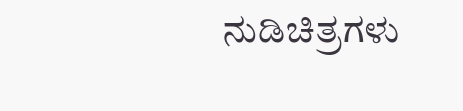ನುಡಿಚಿತ್ರಗಳು